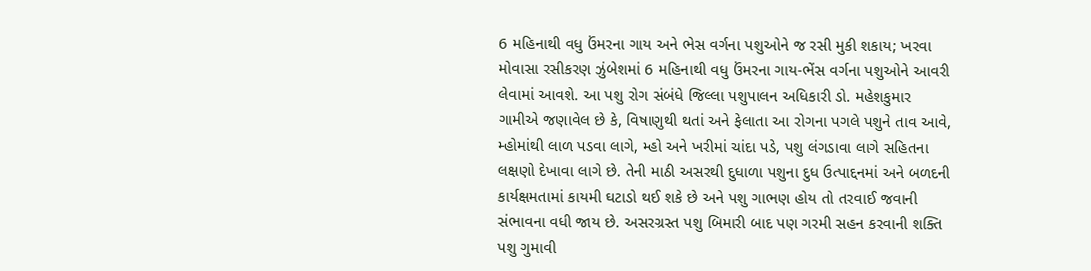6 મહિનાથી વધુ ઉંમરના ગાય અને ભેસ વર્ગના પશુઓને જ રસી મુકી શકાય; ખરવા મોવાસા રસીકરણ ઝુંબેશમાં 6 મહિનાથી વધુ ઉંમરના ગાય-ભેંસ વર્ગના પશુઓને આવરી લેવામાં આવશે. આ પશુ રોગ સંબંધે જિલ્લા પશુપાલન અધિકારી ડો. મહેશકુમાર ગામીએ જણાવેલ છે કે, વિષાણુથી થતાં અને ફેલાતા આ રોગના પગલે પશુને તાવ આવે, મ્હોમાંથી લાળ પડવા લાગે, મ્હો અને ખરીમાં ચાંદા પડે, પશુ લંગડાવા લાગે સહિતના લક્ષણો દેખાવા લાગે છે. તેની માઠી અસરથી દુધાળા પશુના દુધ ઉત્પાદ્દનમાં અને બળદની કાર્યક્ષમતામાં કાયમી ઘટાડો થઈ શકે છે અને પશુ ગાભણ હોય તો તરવાઈ જવાની સંભાવના વધી જાય છે. અસરગ્રસ્ત પશુ બિમારી બાદ પણ ગરમી સહન કરવાની શક્તિ પશુ ગુમાવી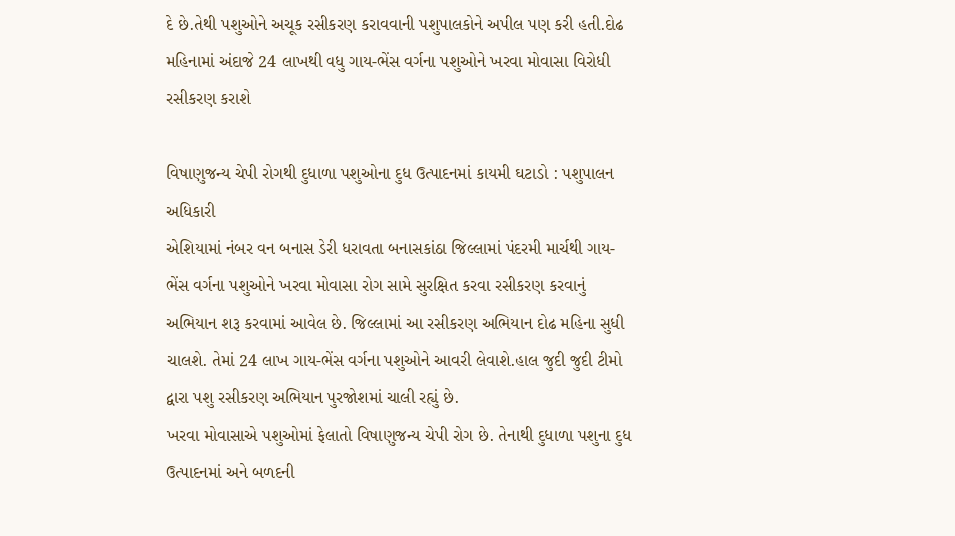દે છે.તેથી પશુઓને અચૂક રસીકરણ કરાવવાની પશુપાલકોને અપીલ પણ કરી હતી.દોઢ મહિનામાં અંદાજે 24 લાખથી વધુ ગાય-ભેંસ વર્ગના પશુઓને ખરવા મોવાસા વિરોધી રસીકરણ કરાશે

વિષાણુજન્ય ચેપી રોગથી દુધાળા પશુઓના દુધ ઉત્પાદનમાં કાયમી ઘટાડો : પશુપાલન અધિકારી
એશિયામાં નંબર વન બનાસ ડેરી ધરાવતા બનાસકાંઠા જિલ્લામાં પંદરમી માર્ચથી ગાય-ભેંસ વર્ગના પશુઓને ખરવા મોવાસા રોગ સામે સુરક્ષિત કરવા રસીકરણ કરવાનું અભિયાન શરૂ કરવામાં આવેલ છે. જિલ્લામાં આ રસીકરણ અભિયાન દોઢ મહિના સુધી ચાલશે. તેમાં 24 લાખ ગાય-ભેંસ વર્ગના પશુઓને આવરી લેવાશે.હાલ જુદી જુદી ટીમો દ્વારા પશુ રસીકરણ અભિયાન પુરજોશમાં ચાલી રહ્યું છે.
ખરવા મોવાસાએ પશુઓમાં ફેલાતો વિષાણુજન્ય ચેપી રોગ છે. તેનાથી દુધાળા પશુના દુધ ઉત્પાદનમાં અને બળદની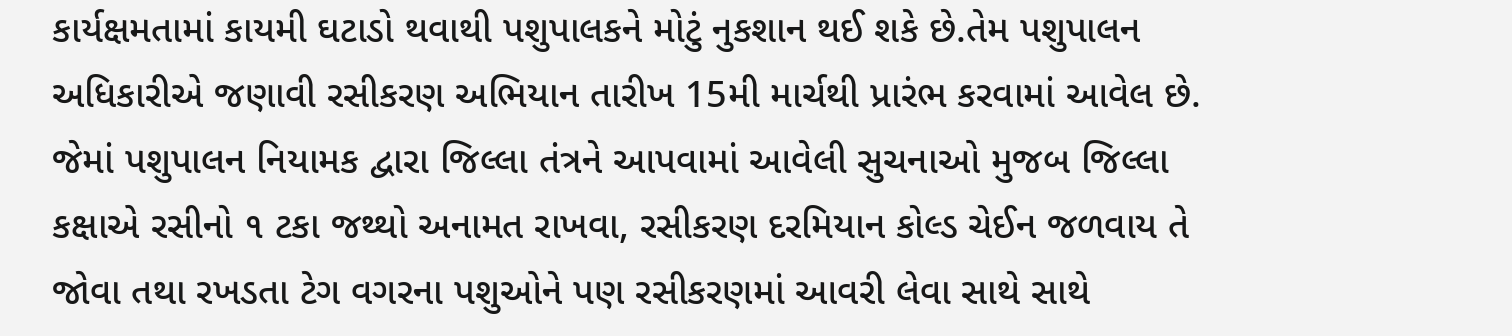કાર્યક્ષમતામાં કાયમી ઘટાડો થવાથી પશુપાલકને મોટું નુકશાન થઈ શકે છે.તેમ પશુપાલન અધિકારીએ જણાવી રસીકરણ અભિયાન તારીખ 15મી માર્ચથી પ્રારંભ કરવામાં આવેલ છે. જેમાં પશુપાલન નિયામક દ્વારા જિલ્લા તંત્રને આપવામાં આવેલી સુચનાઓ મુજબ જિલ્લા કક્ષાએ રસીનો ૧ ટકા જથ્થો અનામત રાખવા, રસીકરણ દરમિયાન કોલ્ડ ચેઈન જળવાય તે જોવા તથા રખડતા ટેગ વગરના પશુઓને પણ રસીકરણમાં આવરી લેવા સાથે સાથે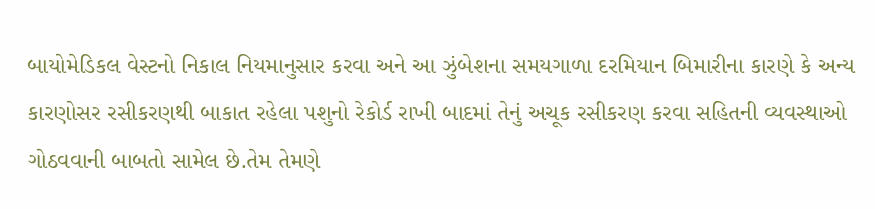બાયોમેડિકલ વેસ્ટનો નિકાલ નિયમાનુસાર કરવા અને આ ઝુંબેશના સમયગાળા દરમિયાન બિમારીના કારણે કે અન્ય કારણોસર રસીકરણથી બાકાત રહેલા પશુનો રેકોર્ડ રાખી બાદમાં તેનું અચૂક રસીકરણ કરવા સહિતની વ્યવસ્થાઓ ગોઠવવાની બાબતો સામેલ છે.તેમ તેમણે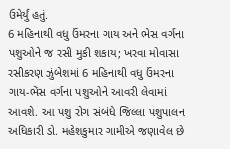ઉમેર્યું હતું.
6 મહિનાથી વધુ ઉંમરના ગાય અને ભેસ વર્ગના પશુઓને જ રસી મુકી શકાય; ખરવા મોવાસા રસીકરણ ઝુંબેશમાં 6 મહિનાથી વધુ ઉંમરના ગાય-ભેંસ વર્ગના પશુઓને આવરી લેવામાં આવશે. આ પશુ રોગ સંબંધે જિલ્લા પશુપાલન અધિકારી ડો. મહેશકુમાર ગામીએ જણાવેલ છે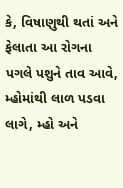કે, વિષાણુથી થતાં અને ફેલાતા આ રોગના પગલે પશુને તાવ આવે, મ્હોમાંથી લાળ પડવા લાગે, મ્હો અને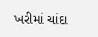ખરીમાં ચાંદા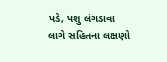પડે, પશુ લંગડાવા લાગે સહિતના લક્ષણો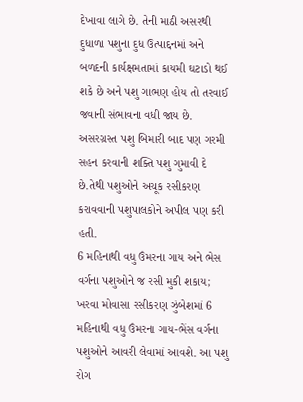દેખાવા લાગે છે. તેની માઠી અસરથી દુધાળા પશુના દુધ ઉત્પાદ્દનમાં અને બળદની કાર્યક્ષમતામાં કાયમી ઘટાડો થઈ શકે છે અને પશુ ગાભણ હોય તો તરવાઈ જવાની સંભાવના વધી જાય છે. અસરગ્રસ્ત પશુ બિમારી બાદ પણ ગરમી સહન કરવાની શક્તિ પશુ ગુમાવી દે છે.તેથી પશુઓને અચૂક રસીકરણ કરાવવાની પશુપાલકોને અપીલ પણ કરી હતી.
6 મહિનાથી વધુ ઉંમરના ગાય અને ભેસ વર્ગના પશુઓને જ રસી મુકી શકાય; ખરવા મોવાસા રસીકરણ ઝુંબેશમાં 6 મહિનાથી વધુ ઉંમરના ગાય-ભેંસ વર્ગના પશુઓને આવરી લેવામાં આવશે. આ પશુ રોગ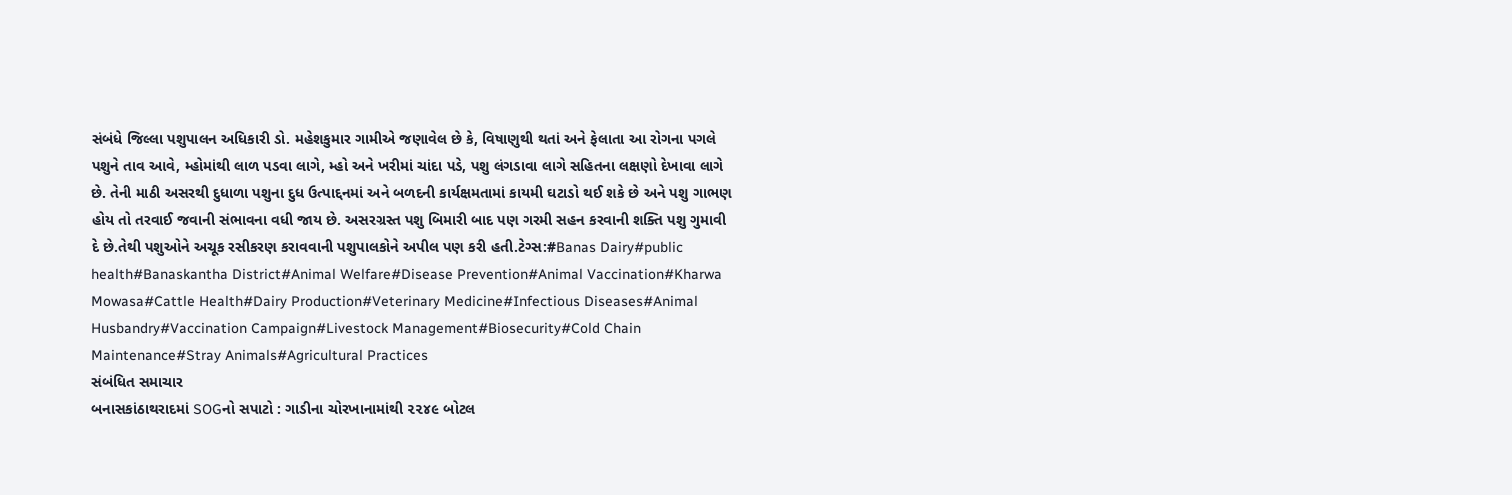સંબંધે જિલ્લા પશુપાલન અધિકારી ડો. મહેશકુમાર ગામીએ જણાવેલ છે કે, વિષાણુથી થતાં અને ફેલાતા આ રોગના પગલે પશુને તાવ આવે, મ્હોમાંથી લાળ પડવા લાગે, મ્હો અને ખરીમાં ચાંદા પડે, પશુ લંગડાવા લાગે સહિતના લક્ષણો દેખાવા લાગે છે. તેની માઠી અસરથી દુધાળા પશુના દુધ ઉત્પાદ્દનમાં અને બળદની કાર્યક્ષમતામાં કાયમી ઘટાડો થઈ શકે છે અને પશુ ગાભણ હોય તો તરવાઈ જવાની સંભાવના વધી જાય છે. અસરગ્રસ્ત પશુ બિમારી બાદ પણ ગરમી સહન કરવાની શક્તિ પશુ ગુમાવી દે છે.તેથી પશુઓને અચૂક રસીકરણ કરાવવાની પશુપાલકોને અપીલ પણ કરી હતી.ટેગ્સ:#Banas Dairy#public health#Banaskantha District#Animal Welfare#Disease Prevention#Animal Vaccination#Kharwa Mowasa#Cattle Health#Dairy Production#Veterinary Medicine#Infectious Diseases#Animal Husbandry#Vaccination Campaign#Livestock Management#Biosecurity#Cold Chain Maintenance#Stray Animals#Agricultural Practices
સંબંધિત સમાચાર
બનાસકાંઠાથરાદમાં SOGનો સપાટો : ગાડીના ચોરખાનામાંથી ૨૨૪૯ બોટલ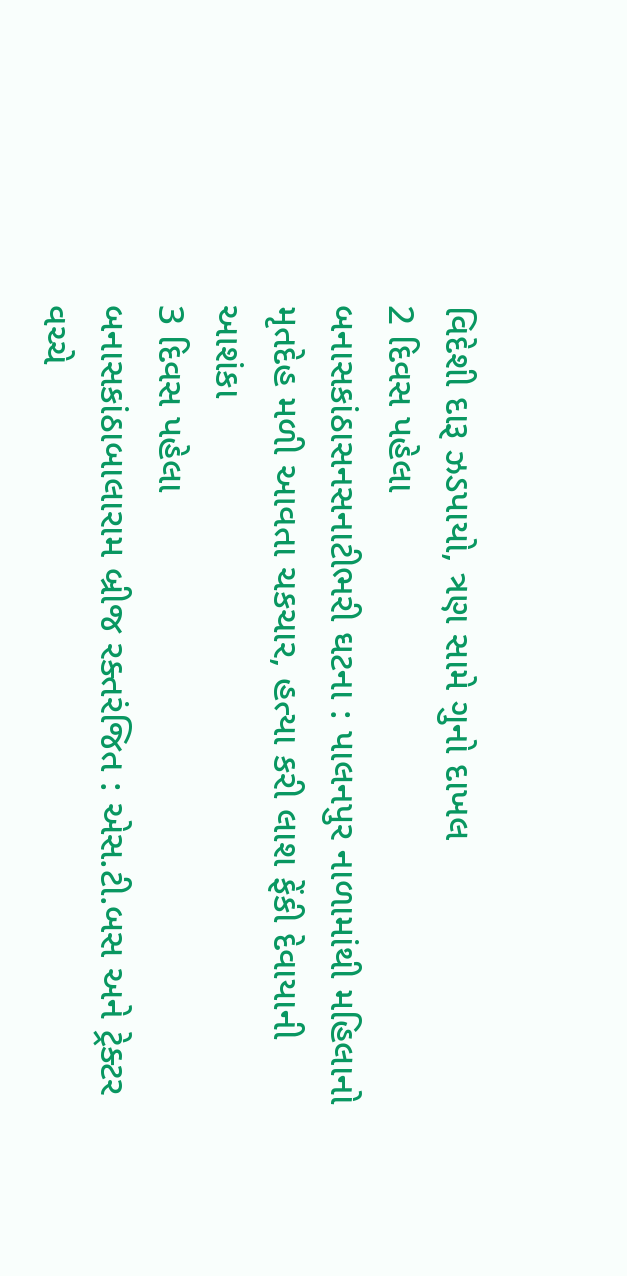વિદેશી દારૂ ઝડપાયો, ત્રણ સામે ગુનો દાખલ
2 દિવસ પહેલા
બનાસકાંઠાસનસનાટીભરી ઘટના : પાલનપુર નાળામાંથી મહિલાનો મૃતદેહ મળી આવતા ચકચાર, હત્યા કરી લાશ ફેંકી દેવાયાની આશંકા
3 દિવસ પહેલા
બનાસકાંઠાબાલારામ બ્રીજ રક્તરંજિત : એસ.ટી.બસ અને ટ્રેક્ટર વચ્ચે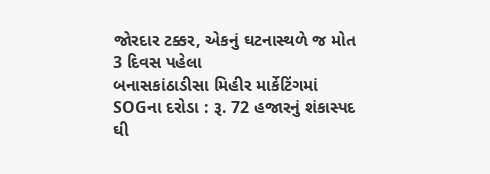જોરદાર ટક્કર, એકનું ઘટનાસ્થળે જ મોત
3 દિવસ પહેલા
બનાસકાંઠાડીસા મિહીર માર્કેટિંગમાં SOGના દરોડા : રૂ. 72 હજારનું શંકાસ્પદ ઘી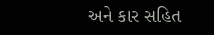અને કાર સહિત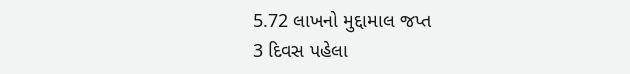5.72 લાખનો મુદ્દામાલ જપ્ત
3 દિવસ પહેલા